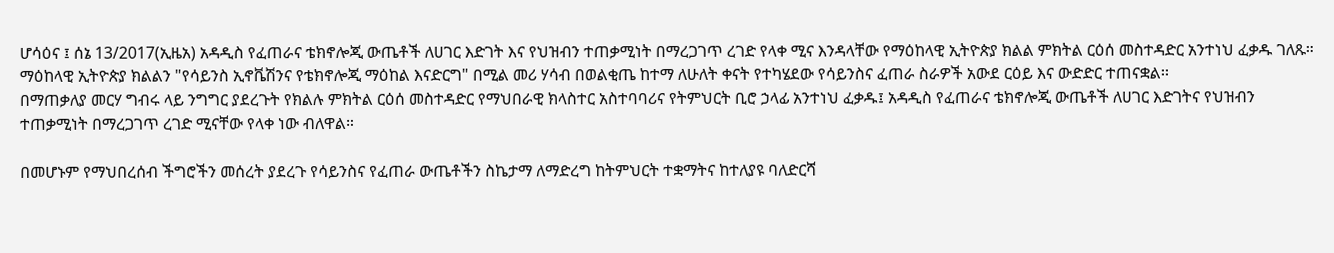ሆሳዕና ፤ ሰኔ 13/2017(ኢዜአ) አዳዲስ የፈጠራና ቴክኖሎጂ ውጤቶች ለሀገር እድገት እና የህዝብን ተጠቃሚነት በማረጋገጥ ረገድ የላቀ ሚና እንዳላቸው የማዕከላዊ ኢትዮጵያ ክልል ምክትል ርዕሰ መስተዳድር አንተነህ ፈቃዱ ገለጹ።
ማዕከላዊ ኢትዮጵያ ክልልን "የሳይንስ ኢኖቬሽንና የቴክኖሎጂ ማዕከል እናድርግ" በሚል መሪ ሃሳብ በወልቂጤ ከተማ ለሁለት ቀናት የተካሄደው የሳይንስና ፈጠራ ስራዎች አውደ ርዕይ እና ውድድር ተጠናቋል፡፡
በማጠቃለያ መርሃ ግብሩ ላይ ንግግር ያደረጉት የክልሉ ምክትል ርዕሰ መስተዳድር የማህበራዊ ክላስተር አስተባባሪና የትምህርት ቢሮ ኃላፊ አንተነህ ፈቃዱ፤ አዳዲስ የፈጠራና ቴክኖሎጂ ውጤቶች ለሀገር እድገትና የህዝብን ተጠቃሚነት በማረጋገጥ ረገድ ሚናቸው የላቀ ነው ብለዋል።

በመሆኑም የማህበረሰብ ችግሮችን መሰረት ያደረጉ የሳይንስና የፈጠራ ውጤቶችን ስኬታማ ለማድረግ ከትምህርት ተቋማትና ከተለያዩ ባለድርሻ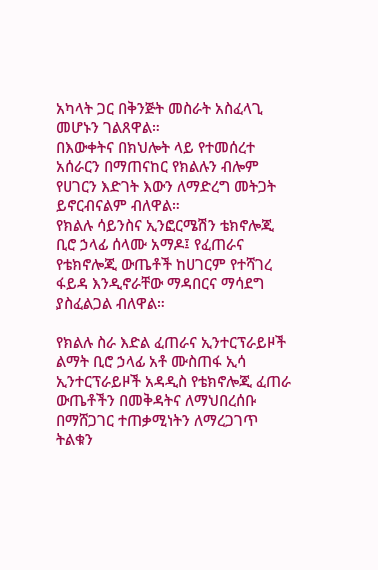አካላት ጋር በቅንጅት መስራት አስፈላጊ መሆኑን ገልጸዋል።
በእውቀትና በክህሎት ላይ የተመሰረተ አሰራርን በማጠናከር የክልሉን ብሎም የሀገርን እድገት እውን ለማድረግ መትጋት ይኖርብናልም ብለዋል።
የክልሉ ሳይንስና ኢንፎርሜሽን ቴክኖሎጂ ቢሮ ኃላፊ ሰላሙ አማዶ፤ የፈጠራና የቴክኖሎጂ ውጤቶች ከሀገርም የተሻገረ ፋይዳ እንዲኖራቸው ማዳበርና ማሳደግ ያስፈልጋል ብለዋል።

የክልሉ ስራ እድል ፈጠራና ኢንተርፕራይዞች ልማት ቢሮ ኃላፊ አቶ ሙስጠፋ ኢሳ ኢንተርፕራይዞች አዳዲስ የቴክኖሎጂ ፈጠራ ውጤቶችን በመቅዳትና ለማህበረሰቡ በማሸጋገር ተጠቃሚነትን ለማረጋገጥ ትልቁን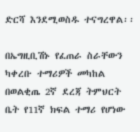ድርሻ እንደሚወስዱ ተናግረዋል፡፡

በኤግዚቢሽኑ የፈጠራ ስራቸውን ካቀረቡ ተማሪዎች መካከል በወልቂጤ 2ኛ ደረጃ ትምህርት ቤት የ11ኛ ክፍል ተማሪ የሆነው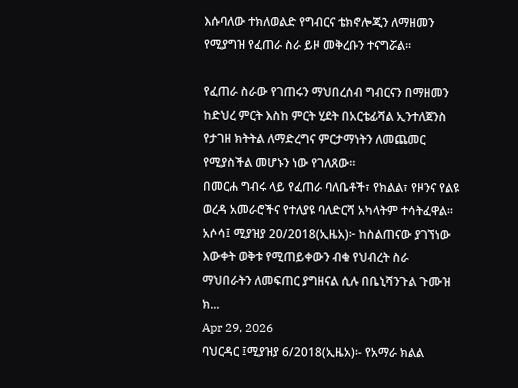እሱባለው ተክለወልድ የግብርና ቴክኖሎጂን ለማዘመን የሚያግዝ የፈጠራ ስራ ይዞ መቅረቡን ተናግሯል።

የፈጠራ ስራው የገጠሩን ማህበረሰብ ግብርናን በማዘመን ከድህረ ምርት እስከ ምርት ሂደት በአርቴፊሻል ኢንተለጀንስ የታገዘ ክትትል ለማድረግና ምርታማነትን ለመጨመር የሚያስችል መሆኑን ነው የገለጸው።
በመርሐ ግብሩ ላይ የፈጠራ ባለቤቶች፣ የክልል፣ የዞንና የልዩ ወረዳ አመራሮችና የተለያዩ ባለድርሻ አካላትም ተሳትፈዋል፡፡
አሶሳ፤ ሚያዝያ 20/2018(ኢዜአ)፦ ከስልጠናው ያገኘነው እውቀት ወቅቱ የሚጠይቀውን ብቁ የህብረት ስራ ማህበራትን ለመፍጠር ያግዘናል ሲሉ በቤኒሻንጉል ጉሙዝ ክ...
Apr 29, 2026
ባህርዳር ፤ሚያዝያ 6/2018(ኢዜአ)፡- የአማራ ክልል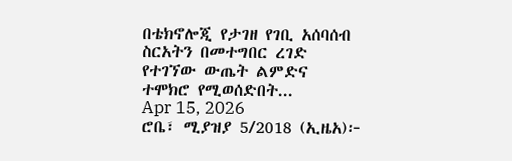በቴክኖሎጂ የታገዘ የገቢ አሰባሰብ ስርአትን በመተግበር ረገድ የተገኘው ውጤት ልምድና ተሞክሮ የሚወሰድበት...
Apr 15, 2026
ሮቤ፣ ሚያዝያ 5/2018 (ኢዜአ)፦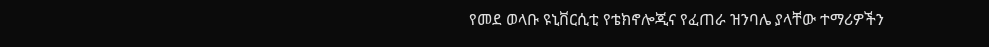የመደ ወላቡ ዩኒቨርሲቲ የቴክኖሎጂና የፈጠራ ዝንባሌ ያላቸው ተማሪዎችን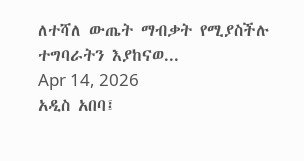ለተሻለ ውጤት ማብቃት የሚያስችሉ ተግባራትን እያከናወ...
Apr 14, 2026
አዲስ አበባ፤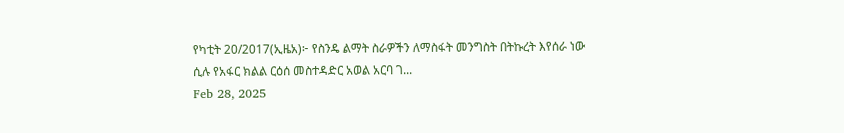የካቲት 20/2017(ኢዜአ)፦ የስንዴ ልማት ስራዎችን ለማስፋት መንግስት በትኩረት እየሰራ ነው ሲሉ የአፋር ክልል ርዕሰ መስተዳድር አወል አርባ ገ...
Feb 28, 2025